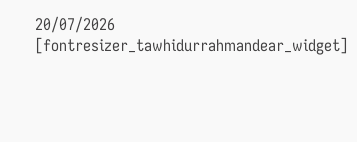20/07/2026
[fontresizer_tawhidurrahmandear_widget]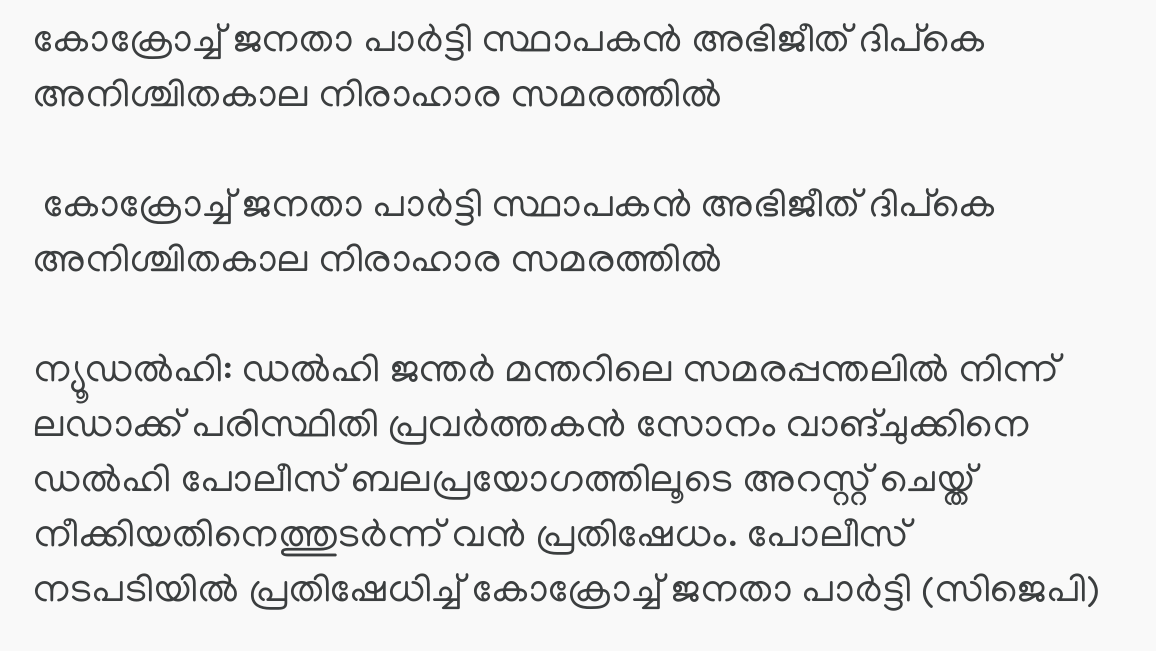കോക്രോച്ച് ജനതാ പാർട്ടി സ്ഥാപകൻ അഭിജീത് ദിപ്കെ അനിശ്ചിതകാല നിരാഹാര സമരത്തിൽ

 കോക്രോച്ച് ജനതാ പാർട്ടി സ്ഥാപകൻ അഭിജീത് ദിപ്കെ അനിശ്ചിതകാല നിരാഹാര സമരത്തിൽ

ന്യൂഡൽഹി: ഡൽഹി ജന്തർ മന്തറിലെ സമരപ്പന്തലിൽ നിന്ന് ലഡാക്ക് പരിസ്ഥിതി പ്രവർത്തകൻ സോനം വാങ്ചുക്കിനെ ഡൽഹി പോലീസ് ബലപ്രയോഗത്തിലൂടെ അറസ്റ്റ് ചെയ്ത് നീക്കിയതിനെത്തുടർന്ന് വൻ പ്രതിഷേധം. പോലീസ് നടപടിയിൽ പ്രതിഷേധിച്ച് കോക്രോച്ച് ജനതാ പാർട്ടി (സിജെപി)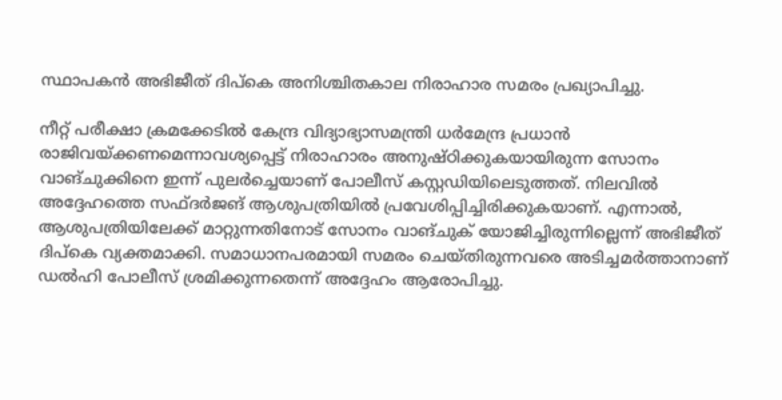സ്ഥാപകൻ അഭിജീത് ദിപ്കെ അനിശ്ചിതകാല നിരാഹാര സമരം പ്രഖ്യാപിച്ചു.

നീറ്റ് പരീക്ഷാ ക്രമക്കേടില്‍ കേന്ദ്ര വിദ്യാഭ്യാസമന്ത്രി ധര്‍മേന്ദ്ര പ്രധാന്‍ രാജിവയ്ക്കണമെന്നാവശ്യപ്പെട്ട് നിരാഹാരം അനുഷ്ഠിക്കുകയായിരുന്ന സോനം വാങ്ചുക്കിനെ ഇന്ന് പുലർച്ചെയാണ് പോലീസ് കസ്റ്റഡിയിലെടുത്തത്. നിലവിൽ അദ്ദേഹത്തെ സഫ്ദർജങ് ആശുപത്രിയിൽ പ്രവേശിപ്പിച്ചിരിക്കുകയാണ്. എന്നാൽ, ആശുപത്രിയിലേക്ക് മാറ്റുന്നതിനോട് സോനം വാങ്ചുക് യോജിച്ചിരുന്നില്ലെന്ന് അഭിജീത് ദിപ്കെ വ്യക്തമാക്കി. സമാധാനപരമായി സമരം ചെയ്തിരുന്നവരെ അടിച്ചമർത്താനാണ് ഡൽഹി പോലീസ് ശ്രമിക്കുന്നതെന്ന് അദ്ദേഹം ആരോപിച്ചു.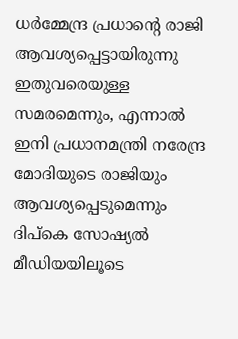ധർമ്മേന്ദ്ര പ്രധാന്റെ രാജി ആവശ്യപ്പെട്ടായിരുന്നു ഇതുവരെയുള്ള സമരമെന്നും, എന്നാൽ ഇനി പ്രധാനമന്ത്രി നരേന്ദ്ര മോദിയുടെ രാജിയും ആവശ്യപ്പെടുമെന്നും ദിപ്കെ സോഷ്യൽ മീഡിയയിലൂടെ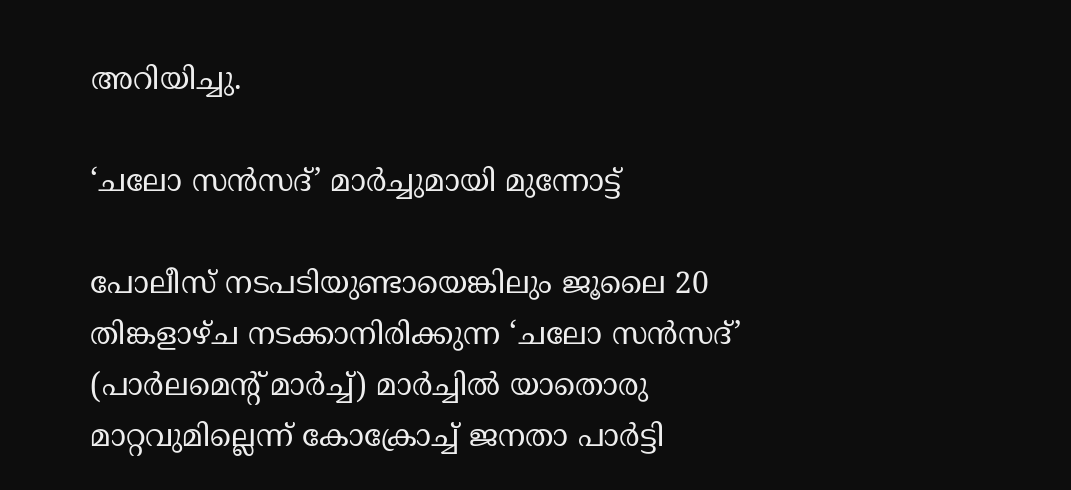അറിയിച്ചു.

‘ചലോ സൻസദ്’ മാർച്ചുമായി മുന്നോട്ട്

പോലീസ് നടപടിയുണ്ടായെങ്കിലും ജൂലൈ 20 തിങ്കളാഴ്ച നടക്കാനിരിക്കുന്ന ‘ചലോ സൻസദ്’ (പാർലമെന്റ് മാർച്ച്) മാർച്ചിൽ യാതൊരു മാറ്റവുമില്ലെന്ന് കോക്രോച്ച് ജനതാ പാർട്ടി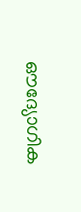ഔദ്യോഗിക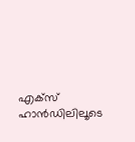എക്സ് ഹാൻഡിലിലൂടെ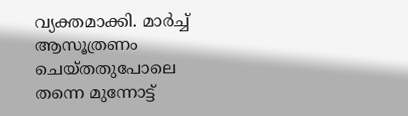വ്യക്തമാക്കി. മാർച്ച് ആസൂത്രണം ചെയ്തതുപോലെ തന്നെ മുന്നോട്ട്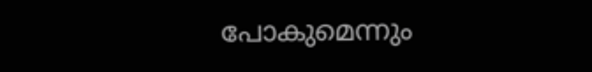പോകുമെന്നും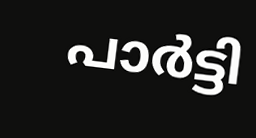പാർട്ടി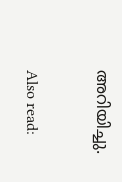അറിയിച്ചു.

Also read: